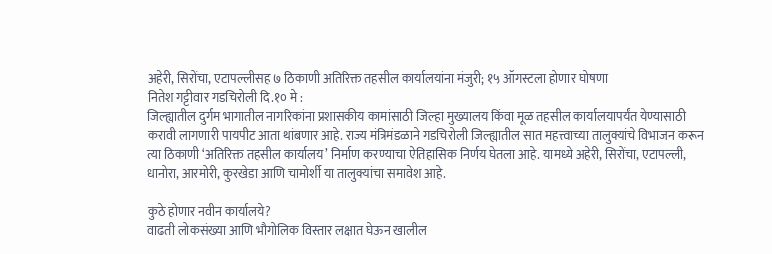अहेरी, सिरोंचा, एटापल्लीसह ७ ठिकाणी अतिरिक्त तहसील कार्यालयांना मंजुरी; १५ ऑगस्टला होणार घोषणा
नितेश गट्टीवार गडचिरोली दि.१० मे :
जिल्ह्यातील दुर्गम भागातील नागरिकांना प्रशासकीय कामांसाठी जिल्हा मुख्यालय किंवा मूळ तहसील कार्यालयापर्यंत येण्यासाठी करावी लागणारी पायपीट आता थांबणार आहे. राज्य मंत्रिमंडळाने गडचिरोली जिल्ह्यातील सात महत्त्वाच्या तालुक्यांचे विभाजन करून त्या ठिकाणी ‘अतिरिक्त तहसील कार्यालय’ निर्माण करण्याचा ऐतिहासिक निर्णय घेतला आहे. यामध्ये अहेरी, सिरोंचा, एटापल्ली, धानोरा, आरमोरी, कुरखेडा आणि चामोर्शी या तालुक्यांचा समावेश आहे.

कुठे होणार नवीन कार्यालये?
वाढती लोकसंख्या आणि भौगोलिक विस्तार लक्षात घेऊन खालील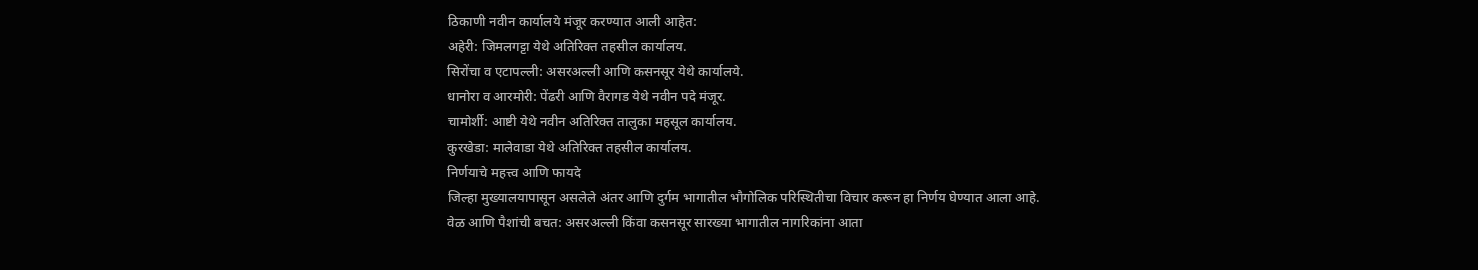ठिकाणी नवीन कार्यालये मंजूर करण्यात आली आहेत:
अहेरी: जिमलगट्टा येथे अतिरिक्त तहसील कार्यालय.
सिरोंचा व एटापल्ली: असरअल्ली आणि कसनसूर येथे कार्यालये.
धानोरा व आरमोरी: पेंढरी आणि वैरागड येथे नवीन पदे मंजूर.
चामोर्शी: आष्टी येथे नवीन अतिरिक्त तालुका महसूल कार्यालय.
कुरखेडा: मालेवाडा येथे अतिरिक्त तहसील कार्यालय.
निर्णयाचे महत्त्व आणि फायदे
जिल्हा मुख्यालयापासून असलेले अंतर आणि दुर्गम भागातील भौगोलिक परिस्थितीचा विचार करून हा निर्णय घेण्यात आला आहे.
वेळ आणि पैशांची बचत: असरअल्ली किंवा कसनसूर सारख्या भागातील नागरिकांना आता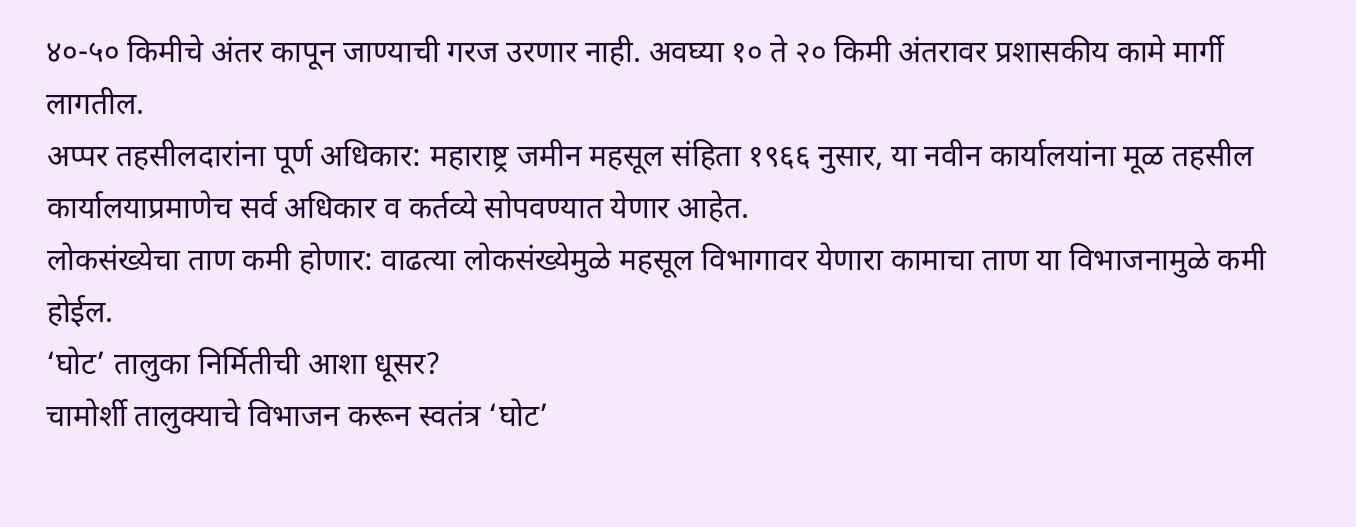४०-५० किमीचे अंतर कापून जाण्याची गरज उरणार नाही. अवघ्या १० ते २० किमी अंतरावर प्रशासकीय कामे मार्गी लागतील.
अप्पर तहसीलदारांना पूर्ण अधिकार: महाराष्ट्र जमीन महसूल संहिता १९६६ नुसार, या नवीन कार्यालयांना मूळ तहसील कार्यालयाप्रमाणेच सर्व अधिकार व कर्तव्ये सोपवण्यात येणार आहेत.
लोकसंख्येचा ताण कमी होणार: वाढत्या लोकसंख्येमुळे महसूल विभागावर येणारा कामाचा ताण या विभाजनामुळे कमी होईल.
‘घोट’ तालुका निर्मितीची आशा धूसर?
चामोर्शी तालुक्याचे विभाजन करून स्वतंत्र ‘घोट’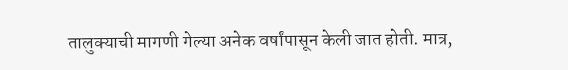तालुक्याची मागणी गेल्या अनेक वर्षांपासून केली जात होती. मात्र,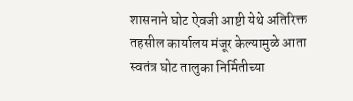शासनाने घोट ऐवजी आष्टी येथे अतिरिक्त तहसील कार्यालय मंजूर केल्यामुळे आता स्वतंत्र घोट तालुका निर्मितीच्या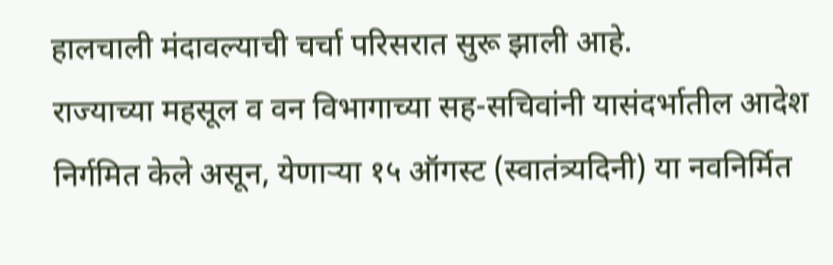हालचाली मंदावल्याची चर्चा परिसरात सुरू झाली आहे.
राज्याच्या महसूल व वन विभागाच्या सह-सचिवांनी यासंदर्भातील आदेश निर्गमित केले असून, येणाऱ्या १५ ऑगस्ट (स्वातंत्र्यदिनी) या नवनिर्मित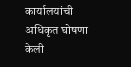कार्यालयांची अधिकृत घोषणा केली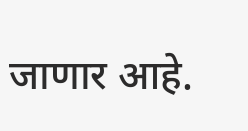जाणार आहे.